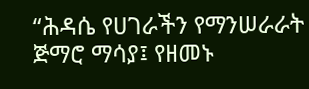“ሕዳሴ የሀገራችን የማንሠራራት ጅማሮ ማሳያ፤ የዘመኑ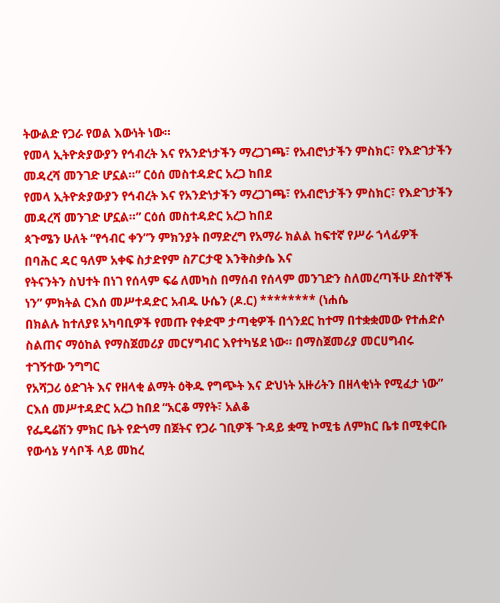ትውልድ የጋራ የወል እውነት ነው።
የመላ ኢትዮጵያውያን የኅብረት እና የአንድነታችን ማረጋገጫ፣ የአብሮነታችን ምስክር፣ የእድገታችን መዳረሻ መንገድ ሆኗል።” ርዕሰ መስተዳድር አረጋ ከበደ
የመላ ኢትዮጵያውያን የኅብረት እና የአንድነታችን ማረጋገጫ፣ የአብሮነታችን ምስክር፣ የእድገታችን መዳረሻ መንገድ ሆኗል።” ርዕሰ መስተዳድር አረጋ ከበደ
ጳጉሜን ሁለት “የኅብር ቀን”ን ምክንያት በማድረግ የአማራ ክልል ከፍተኛ የሥራ ኀላፊዎች በባሕር ዳር ዓለም አቀፍ ስታድየም ስፖርታዊ እንቅስቃሴ እና
የትናንትን ስህተት በነገ የሰላም ፍሬ ለመካስ በማሰብ የሰላም መንገድን ስለመረጣችሁ ደስተኞች ነን” ምክትል ርእሰ መሥተዳድር አብዱ ሁሴን (ዶ.ር) ******** (ነሐሴ
በክልሉ ከተለያዩ አካባቢዎች የመጡ የቀድሞ ታጣቂዎች በጎንደር ከተማ በተቋቋመው የተሐድሶ ስልጠና ማዕከል የማስጀመሪያ መርሃግብር እየተካሄደ ነው። በማስጀመሪያ መርሀግብሩ ተገኝተው ንግግር
የአሻጋሪ ዕድገት እና የዘላቂ ልማት ዕቅዱ የግጭት እና ድህነት አዙሪትን በዘላቂነት የሚፈታ ነው” ርእሰ መሥተዳድር አረጋ ከበደ “አርቆ ማየት፣ አልቆ
የፌዴሬሽን ምክር ቤት የድጎማ በጀትና የጋራ ገቢዎች ጉዳይ ቋሚ ኮሚቴ ለምክር ቤቱ በሚቀርቡ የውሳኔ ሃሳቦች ላይ መከረ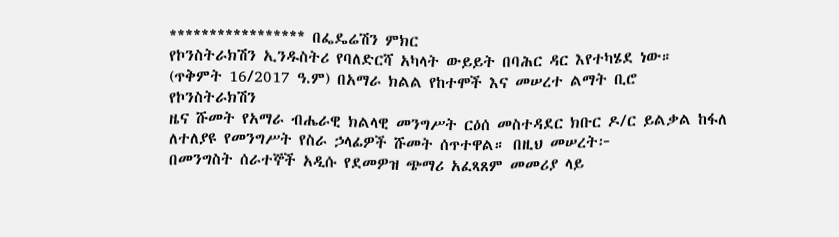***************** በፌዴሬሽን ምክር
የኮንስትራክሽን ኢንዱስትሪ የባለድርሻ አካላት ውይይት በባሕር ዳር እየተካሄደ ነው። (ጥቅምት 16/2017 ዓ.ም) በአማራ ክልል የከተሞች እና መሠረተ ልማት ቢሮ የኮንስትራክሽን
ዜና ሹመት የአማራ ብሔራዊ ክልላዊ መንግሥት ርዕሰ መስተዳደር ክቡር ዶ/ር ይልቃል ከፋለ ለተለያዩ የመንግሥት የስራ ኃላፊዎች ሹመት ሰጥተዋል። በዚህ መሠረት፦
በመንግስት ሰራተኞች አዲሱ የደመዎዝ ጭማሪ አፈጻጸም መመሪያ ላይ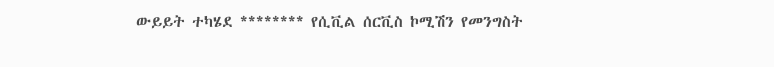ውይይት ተካሄደ ******** የሲቪል ሰርቪስ ኮሚሽን የመንግስት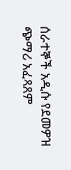ሰራተኞች አዲሱ የደመዎዝ ጭማሪ አፈጻጸም